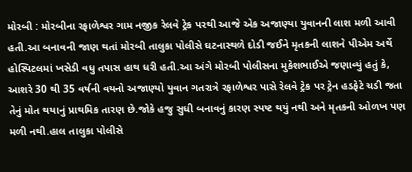મોરબી : મોરબીના રફાળેશ્વર ગામ નજીક રેલવે ટ્રેક પરથી આજે એક અજાણ્યા યુવાનની લાશ મળી આવી હતી.આ બનાવની જાણ થતાં મોરબી તાલુકા પોલીસે ઘટનાસ્થળે દોડી જઈને મૃતકની લાશને પીએમ અર્થે હોસ્પિટલમાં ખસેડી વધુ તપાસ હાથ ધરી હતી.આ અંગે મોરબી પોલીસના મુકેશભાઈએ જણાવ્યું હતું કે, આશરે 30 થી 35 વર્ષની વયનો અજાણ્યો યુવાન ગતરાત્રે રફાળેશ્વર પાસે રેલવે ટ્રેક પર ટ્રેન હડફેટે ચડી જતા તેનું મોત થયાનું પ્રાથમિક તારણ છે.જોકે હજુ સુધી બનાવનું કારણ સ્પષ્ટ થયું નથી અને મૃતકની ઓળખ પણ મળી નથી.હાલ તાલુકા પોલીસે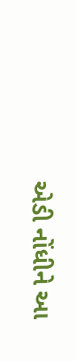એડી નોંધીને આ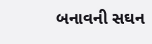બનાવની સઘન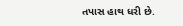તપાસ હાથ ધરી છે.